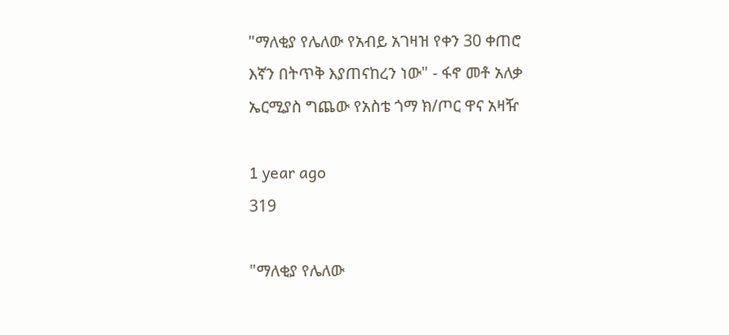"ማለቂያ የሌለው የአብይ አገዛዝ የቀን 30 ቀጠሮ እኛን በትጥቅ እያጠናከረን ነው" - ፋኖ መቶ አለቃ ኤርሚያስ ግጨው የአስቴ ጎማ ክ/ጦር ዋና አዛዥ

1 year ago
319

"ማለቂያ የሌለው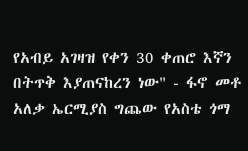የአብይ አገዛዝ የቀን 30 ቀጠሮ እኛን በትጥቅ እያጠናከረን ነው" - ፋኖ መቶ አለቃ ኤርሚያስ ግጨው የአስቴ ጎማ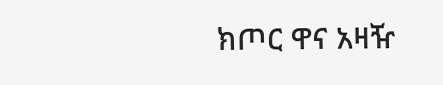ክጦር ዋና አዛዥ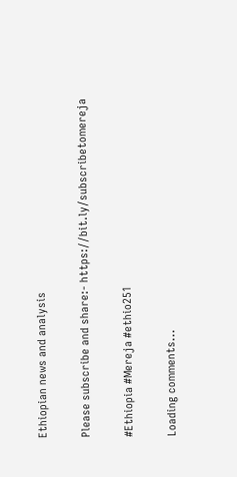Ethiopian news and analysis

Please subscribe and share:- https://bit.ly/subscribetomereja

#Ethiopia #Mereja #ethio251

Loading comments...